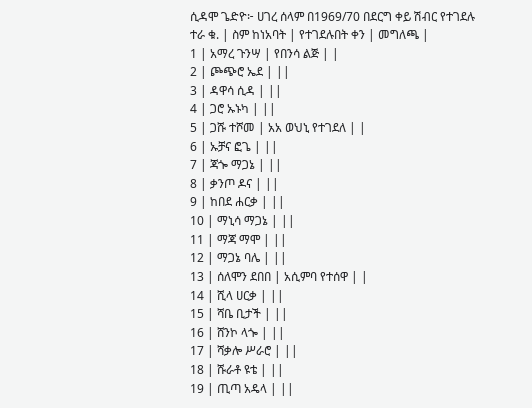ሲዳሞ ጌድዮ፦ ሀገረ ሰላም በ1969/70 በደርግ ቀይ ሽብር የተገደሉ
ተራ ቁ. | ስም ከነአባት | የተገደሉበት ቀን | መግለጫ |
1 | አማረ ጉንሣ | የበንሳ ልጅ | |
2 | ጮጭሮ ኤደ | ||
3 | ዳዋሳ ሲዳ | ||
4 | ጋሮ ኡኑካ | ||
5 | ጋሹ ተሾመ | አአ ወህኒ የተገደለ | |
6 | ኡቻና ፎጌ | ||
7 | ጃጐ ማጋኔ | ||
8 | ቃንጦ ዶና | ||
9 | ከበደ ሐርቃ | ||
10 | ማኒሳ ማጋኔ | ||
11 | ማጃ ማሞ | ||
12 | ማጋኔ ባሌ | ||
13 | ሰለሞን ደበበ | አሲምባ የተሰዋ | |
14 | ሺላ ሀርቃ | ||
15 | ሻቤ ቢታች | ||
16 | ሸንኮ ላጐ | ||
17 | ሻቃሎ ሥራሮ | ||
18 | ሹራቶ ዩቴ | ||
19 | ጢጣ አዴላ | ||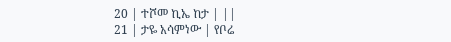20 | ተሾመ ኪኤ ከታ | ||
21 | ታዬ አሳምነው | የቦሬ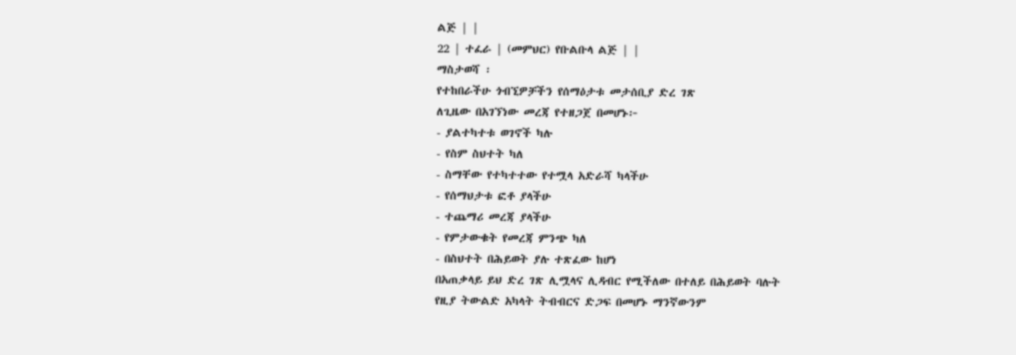ልጅ | |
22 | ተፈራ | (መምህር) የቡልቡላ ልጅ | |
ማስታወሻ ፡
የተከበራችሁ ጎብኚዎቻችን የሰማዕታቱ መታሰቢያ ድረ ገጽ
ለጊዜው በአገኘነው መረጃ የተዘጋጀ በመሆኑ፦
- ያልተካተቱ ወገኖች ካሉ
- የስም ስህተት ካለ
- ስማቸው የተካተተው የተሟላ አድራሻ ካላችሁ
- የሰማህታቱ ፎቶ ያላችሁ
- ተጨማሪ መረጃ ያላችሁ
- የምታውቁት የመረጃ ምንጭ ካለ
- በስህተት በሕይወት ያሉ ተጽፈው ከሆነ
በአጠቃላይ ይህ ድረ ገጽ ሊሟላና ሊዳብር የሚችለው በተለይ በሕይወት ባሉት
የዚያ ትውልድ አካላት ትብብርና ድጋፍ በመሆኑ ማንኛውንም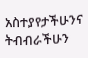አስተያየታችሁንና
ትብብራችሁን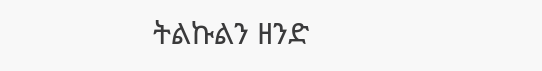ትልኩልን ዘንድ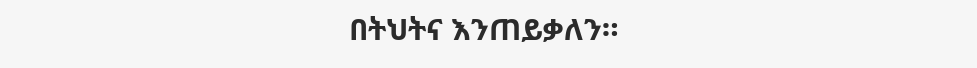በትህትና እንጠይቃለን።